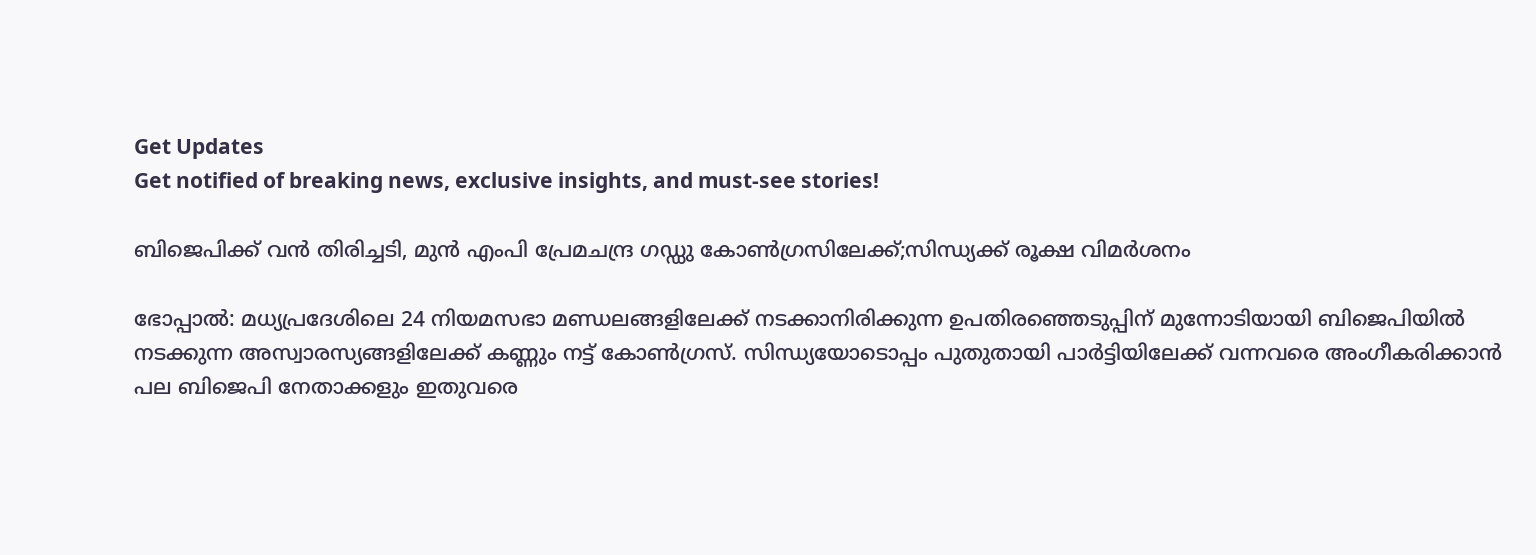Get Updates
Get notified of breaking news, exclusive insights, and must-see stories!

ബിജെപിക്ക് വന്‍ തിരിച്ചടി, മുന്‍ എംപി പ്രേമചന്ദ്ര ഗഡ്ഡു കോണ്‍ഗ്രസിലേക്ക്;സിന്ധ്യക്ക് രൂക്ഷ വിമര്‍ശനം

ഭോപ്പാല്‍: മധ്യപ്രദേശിലെ 24 നിയമസഭാ മണ്ഡലങ്ങളിലേക്ക് നടക്കാനിരിക്കുന്ന ഉപതിരഞ്ഞെടുപ്പിന് മുന്നോടിയായി ബിജെപിയില്‍ നടക്കുന്ന അസ്വാരസ്യങ്ങളിലേക്ക് കണ്ണും നട്ട് കോണ്‍ഗ്രസ്. സിന്ധ്യയോടൊപ്പം പുതുതായി പാര്‍ട്ടിയിലേക്ക് വന്നവരെ അംഗീകരിക്കാന്‍ പല ബിജെപി നേതാക്കളും ഇതുവരെ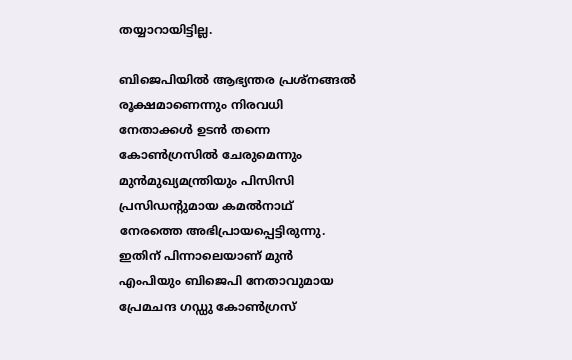തയ്യാറായിട്ടില്ല.

ബിജെപിയില്‍ ആഭ്യന്തര പ്രശ്നങ്ങല്‍ രൂക്ഷമാണെന്നും നിരവധി നേതാക്കള്‍ ഉടന്‍ തന്നെ കോണ്‍ഗ്രസില്‍ ചേരുമെന്നും മുന്‍മുഖ്യമന്ത്രിയും പിസിസി പ്രസിഡന്‍റുമായ കമല്‍നാഥ് നേരത്തെ അഭിപ്രായപ്പെട്ടിരുന്നു. ഇതിന് പിന്നാലെയാണ് മുന്‍ എംപിയും ബിജെപി നേതാവുമായ പ്രേമചന്ദ ഗഡ്ഡു കോണ്‍ഗ്രസ്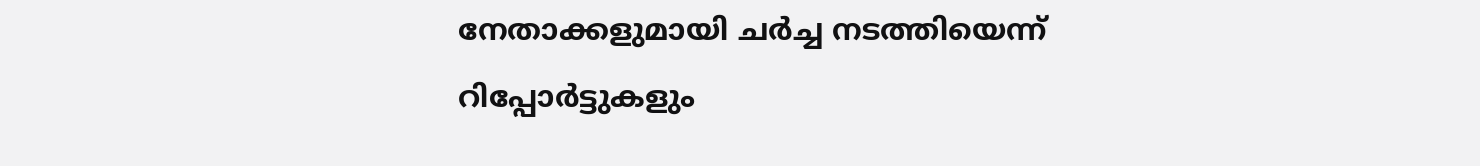നേതാക്കളുമായി ചര്‍ച്ച നടത്തിയെന്ന് റിപ്പോര്‍ട്ടുകളും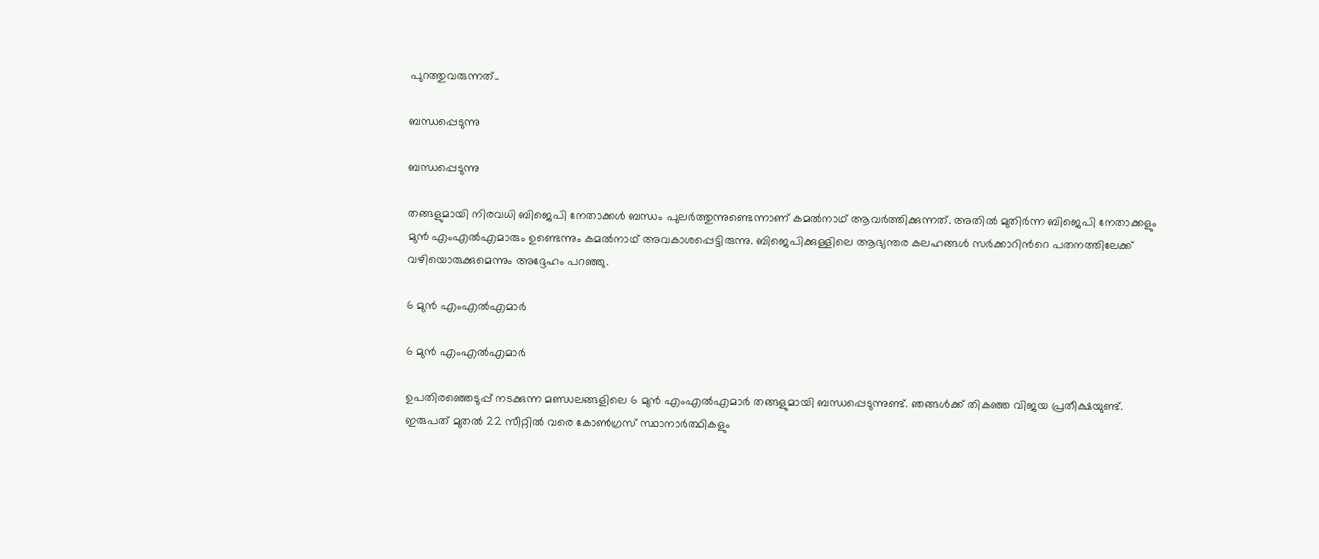പുറത്തുവരുന്നത്..

ബന്ധപ്പെടുന്നു

ബന്ധപ്പെടുന്നു

തങ്ങളുമായി നിരവധി ബിജെപി നേതാക്കള്‍ ബന്ധം പുലര്‍ത്തുന്നുണ്ടെന്നാണ് കമല്‍നാഥ് ആവര്‍ത്തിക്കുന്നത്. അതില്‍ മുതിര്‍ന്ന ബിജെപി നേതാക്കളും മുന്‍ എംഎല്‍എമാരും ഉണ്ടെന്നും കമല്‍നാഥ് അവകാശപ്പെട്ടിരുന്നു. ബിജെപിക്കുള്ളിലെ ആഭ്യന്തര കലഹങ്ങള്‍ സര്‍ക്കാറിന്‍റെ പതനത്തിലേക്ക് വഴിയൊരുക്കുമെന്നും അദ്ദേഹം പറഞ്ഞു.

6 മുന്‍ എംഎല്‍എമാര്‍

6 മുന്‍ എംഎല്‍എമാര്‍

ഉപതിരഞ്ഞെടുപ്പ് നടക്കുന്ന മണ്ഡലങ്ങളിലെ 6 മുന്‍ എംഎല്‍എമാര്‍ തങ്ങളുമായി ബന്ധപ്പെടുന്നുണ്ട്. ഞങ്ങള്‍ക്ക് തികഞ്ഞ വിജയ പ്രതീക്ഷയുണ്ട്. ഇരുപത് മുതല്‍ 22 സീറ്റില്‍ വരെ കോണ്‍ഗ്രസ് സ്ഥാനാര്‍ത്ഥികളും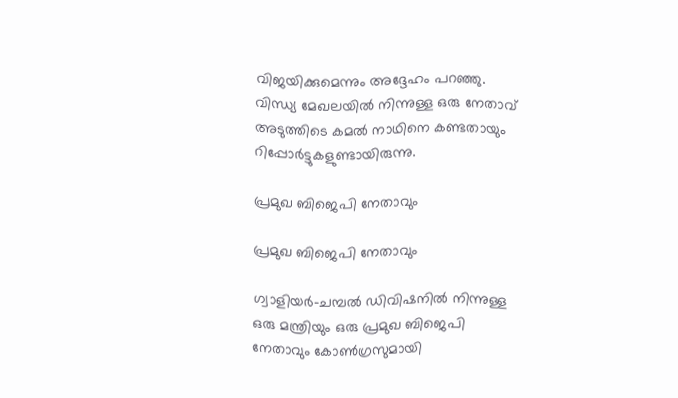വിജയിക്കുമെന്നും അദ്ദേഹം പറഞ്ഞു. വിന്ധ്യ മേഖലയില്‍ നിന്നുള്ള ഒരു നേതാവ് അടുത്തിടെ കമൽ നാഥിനെ കണ്ടതായും റിപ്പോര്‍ട്ടുകളുണ്ടായിരുന്നു.

പ്രമുഖ ബിജെപി നേതാവും

പ്രമുഖ ബിജെപി നേതാവും

ഗ്വാളിയർ-ചമ്പൽ ഡിവിഷനില്‍ നിന്നുള്ള ഒരു മന്ത്രിയും ഒരു പ്രമുഖ ബിജെപി നേതാവും കോൺഗ്രസുമായി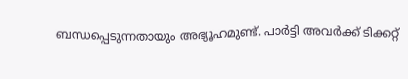ബന്ധപ്പെടുന്നതായും അഭ്യൂഹമുണ്ട്. പാർട്ടി അവർക്ക് ടിക്കറ്റ്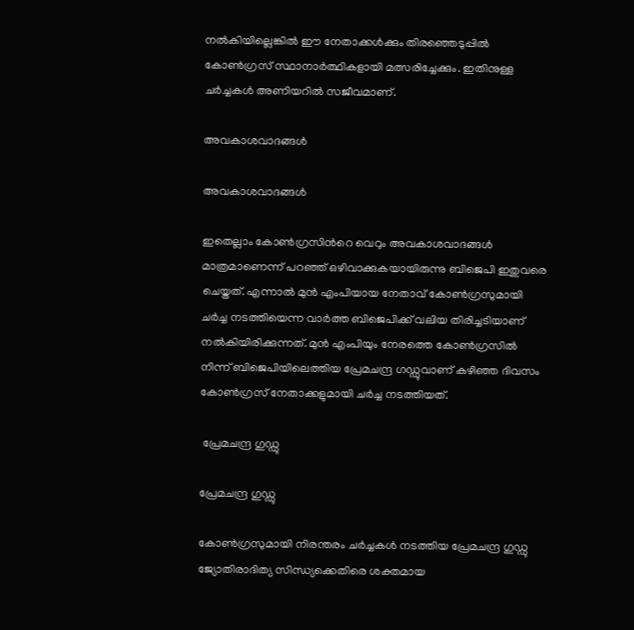നൽകിയില്ലെങ്കിൽ ഈ നേതാക്കൾക്കും തിരഞ്ഞെടുപ്പിൽ കോണ്‍ഗ്രസ് സ്ഥാനാര്‍ത്ഥികളായി മത്സരിച്ചേക്കും. ഇതിനുള്ള ചര്‍ച്ചകള്‍ അണിയറില്‍ സജീവമാണ്.

അവകാശവാദങ്ങള്‍

അവകാശവാദങ്ങള്‍

ഇതെല്ലാം കോണ്‍ഗ്രസിന്‍റെ വെറും അവകാശവാദങ്ങള്‍ മാത്രമാണെന്ന് പറഞ്ഞ് ഒഴിവാക്കുകയായിരുന്നു ബിജെപി ഇതുവരെ ചെയ്തത്. എന്നാല്‍ മുന്‍ എംപിയായ നേതാവ് കോണ്‍ഗ്രസുമായി ചര്‍ച്ച നടത്തിയെന്ന വാര്‍ത്ത ബിജെപിക്ക് വലിയ തിരിച്ചടിയാണ് നല്‍കിയിരിക്കുന്നത്. മുന്‍ എംപിയും നേരത്തെ കോണ്‍ഗ്രസില്‍ നിന്ന് ബിജെപിയിലെത്തിയ പ്രേമചന്ദ്ര ഗഡ്ഡുവാണ് കഴിഞ്ഞ ദിവസം കോണ്‍ഗ്രസ് നേതാക്കളുമായി ചര്‍ച്ച നടത്തിയത്.

 പ്രേമചന്ദ്ര ഗുഡ്ഡു

പ്രേമചന്ദ്ര ഗുഡ്ഡു

കോണ്‍ഗ്രസുമായി നിരന്തരം ചര്‍ച്ചകള്‍ നടത്തിയ പ്രേമചന്ദ്ര ഗുഡ്ഡു ജ്യോതിരാദിത്യ സിന്ധ്യക്കെതിരെ ശക്തമായ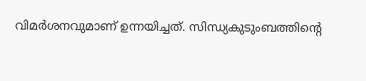വിമര്‍ശനവുമാണ് ഉന്നയിച്ചത്. സിന്ധ്യകുടുംബത്തിന്‍റെ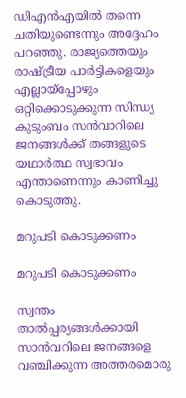ഡിഎന്‍എയില്‍ തന്നെ ചതിയുണ്ടെന്നും അദ്ദേഹം പറഞ്ഞു. രാജ്യത്തെയും രാഷ്ട്രീയ പാർട്ടികളെയും എല്ലായ്പ്പോഴും ഒറ്റിക്കൊടുക്കുന്ന സിന്ധ്യ കുടുംബം സൻവാറിലെ ജനങ്ങള്‍ക്ക് തങ്ങളുടെ യഥാര്‍ത്ഥ സ്വഭാവം എന്താണെന്നും കാണിച്ചു കൊടുത്തു.

മറുപടി കൊടുക്കണം

മറുപടി കൊടുക്കണം

സ്വന്തം താൽപ്പര്യങ്ങൾക്കായി സാന്‍വറിലെ ജനങ്ങളെ വഞ്ചിക്കുന്ന അത്തരമൊരു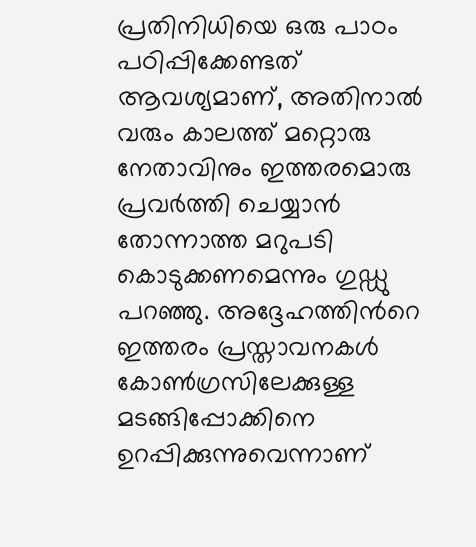പ്രതിനിധിയെ ഒരു പാഠം പഠിപ്പിക്കേണ്ടത് ആവശ്യമാണ്, അതിനാൽ വരും കാലത്ത് മറ്റൊരു നേതാവിനും ഇത്തരമൊരു പ്രവര്‍ത്തി ചെയ്യാന്‍ തോന്നാത്ത മറുപടി കൊടുക്കണമെന്നും ഗുഡ്ഡു പറഞ്ഞു. അദ്ദേഹത്തിന്‍റെ ഇത്തരം പ്രസ്താവനകള്‍ കോണ്‍ഗ്രസിലേക്കുള്ള മടങ്ങിപ്പോക്കിനെ ഉറപ്പിക്കുന്നുവെന്നാണ്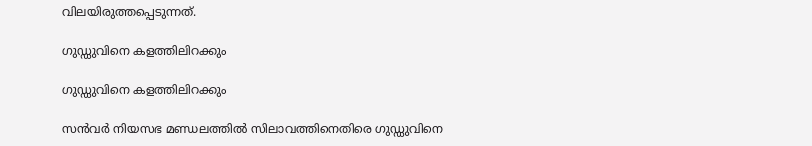വിലയിരുത്തപ്പെടുന്നത്.

ഗുഡ്ഡുവിനെ കളത്തിലിറക്കും

ഗുഡ്ഡുവിനെ കളത്തിലിറക്കും

സന്‍വര്‍ നിയസഭ മണ്ഡലത്തില്‍ സിലാവത്തിനെതിരെ ഗുഡ്ഡുവിനെ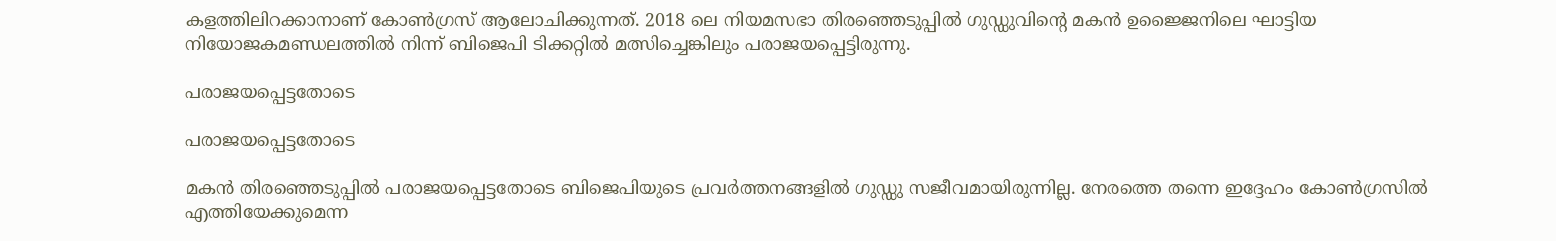കളത്തിലിറക്കാനാണ് കോണ്‍ഗ്രസ് ആലോചിക്കുന്നത്. 2018 ലെ നിയമസഭാ തിരഞ്ഞെടുപ്പില്‍ ഗുഡ്ഡുവിന്‍റെ മകന്‍ ഉജ്ജൈനിലെ ഘാട്ടിയ നിയോജകമണ്ഡലത്തിൽ നിന്ന് ബിജെപി ടിക്കറ്റിൽ മത്സിച്ചെങ്കിലും പരാജയപ്പെട്ടിരുന്നു.

പരാജയപ്പെട്ടതോടെ

പരാജയപ്പെട്ടതോടെ

മകന്‍ തിരഞ്ഞെടുപ്പില്‍ പരാജയപ്പെട്ടതോടെ ബിജെപിയുടെ പ്രവര്‍ത്തനങ്ങളില്‍ ഗുഡ്ഡു സജീവമായിരുന്നില്ല. നേരത്തെ തന്നെ ഇദ്ദേഹം കോണ്‍ഗ്രസില്‍ എത്തിയേക്കുമെന്ന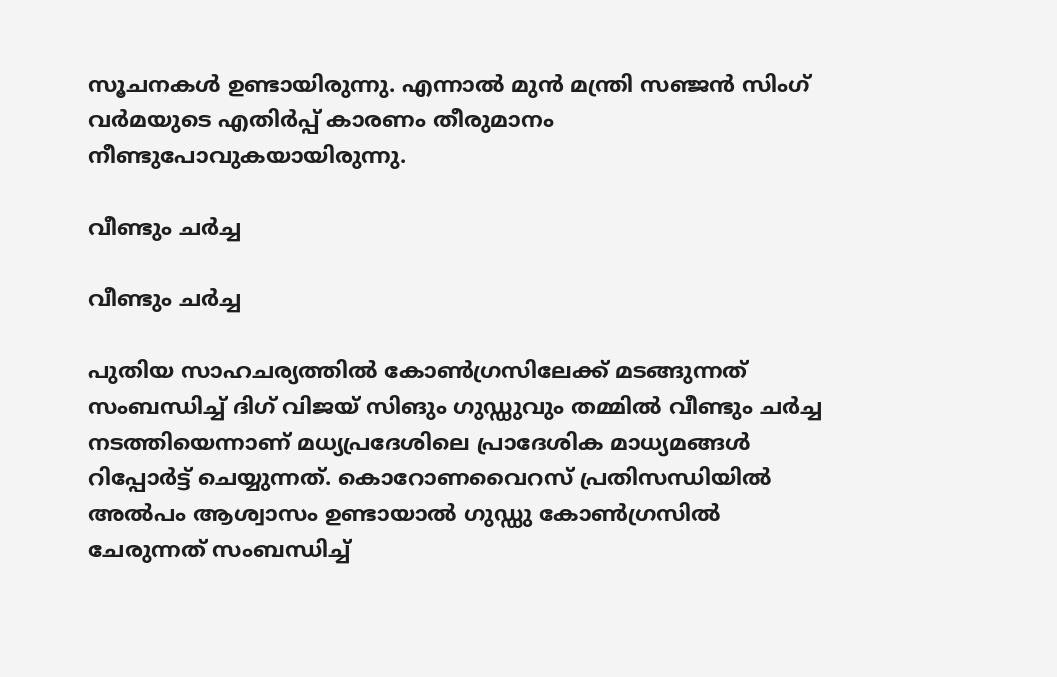സൂചനകള്‍ ഉണ്ടായിരുന്നു. എന്നാല്‍ മുൻ മന്ത്രി സഞ്ജൻ സിംഗ് വർമയുടെ എതിർപ്പ് കാരണം തീരുമാനം നീണ്ടുപോവുകയായിരുന്നു.

വീണ്ടും ചര്‍ച്ച

വീണ്ടും ചര്‍ച്ച

പുതിയ സാഹചര്യത്തില്‍ കോണ്‍ഗ്രസിലേക്ക് മടങ്ങുന്നത് സംബന്ധിച്ച് ദിഗ് വിജയ് സിങും ഗുഡ്ഡുവും തമ്മില്‍ വീണ്ടും ചര്‍ച്ച നടത്തിയെന്നാണ് മധ്യപ്രദേശിലെ പ്രാദേശിക മാധ്യമങ്ങള്‍ റിപ്പോര്‍ട്ട് ചെയ്യുന്നത്. കൊറോണവൈറസ് പ്രതിസന്ധിയില്‍ അല്‍പം ആശ്വാസം ഉണ്ടായാല്‍ ഗുഡ്ഡു കോണ്‍ഗ്രസില്‍ ചേരുന്നത് സംബന്ധിച്ച്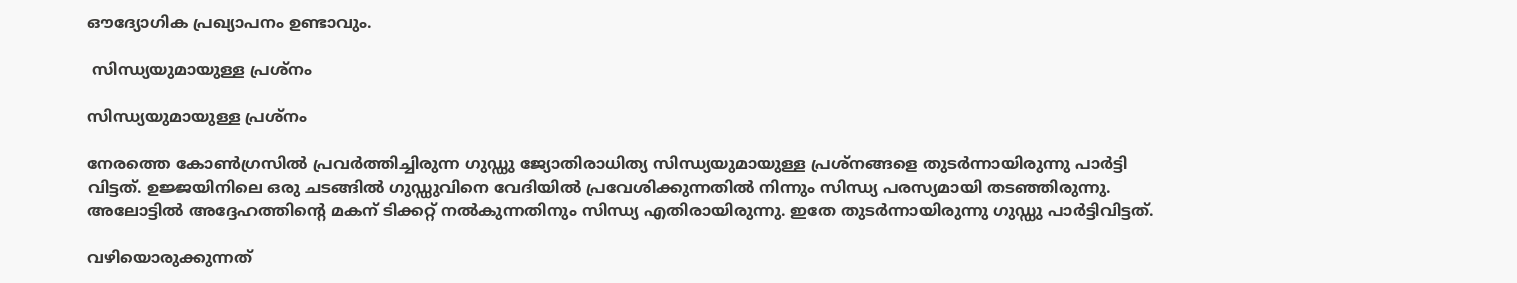ഔദ്യോഗിക പ്രഖ്യാപനം ഉണ്ടാവും.

 സിന്ധ്യയുമായുള്ള പ്രശ്നം

സിന്ധ്യയുമായുള്ള പ്രശ്നം

നേരത്തെ കോണ്‍ഗ്രസില്‍ പ്രവര്‍ത്തിച്ചിരുന്ന ഗുഡ്ഡു ജ്യോതിരാധിത്യ സിന്ധ്യയുമായുള്ള പ്രശ്നങ്ങളെ തുടര്‍ന്നായിരുന്നു പാര്‍ട്ടി വിട്ടത്. ഉജ്ജയിനിലെ ഒരു ചടങ്ങില്‍ ഗുഡ്ഡുവിനെ വേദിയില്‍ പ്രവേശിക്കുന്നതില്‍ നിന്നും സിന്ധ്യ പരസ്യമായി തടഞ്ഞിരുന്നു. അലോട്ടില്‍ അദ്ദേഹത്തിന്‍റെ മകന് ടിക്കറ്റ് നല്‍കുന്നതിനും സിന്ധ്യ എതിരായിരുന്നു. ഇതേ തുടര്‍ന്നായിരുന്നു ഗുഡ്ഡു പാര്‍ട്ടിവിട്ടത്.

വഴിയൊരുക്കുന്നത്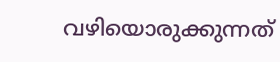വഴിയൊരുക്കുന്നത്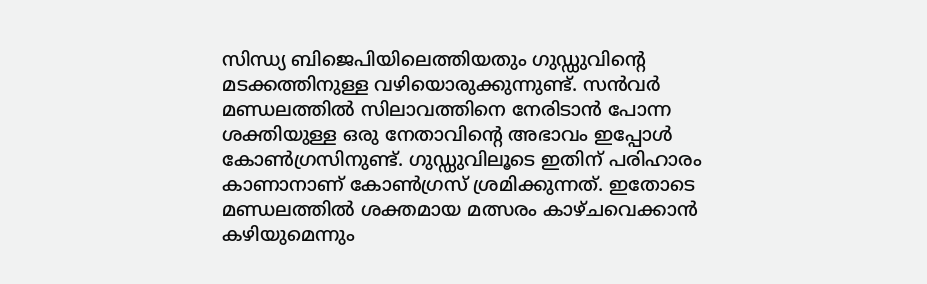സിന്ധ്യ ബിജെപിയിലെത്തിയതും ഗുഡ്ഡുവിന്‍റെ മടക്കത്തിനുള്ള വഴിയൊരുക്കുന്നുണ്ട്. സന്‍വര്‍ മണ്ഡലത്തില്‍ സിലാവത്തിനെ നേരിടാന്‍ പോന്ന ശക്തിയുള്ള ഒരു നേതാവിന്‍റെ അഭാവം ഇപ്പോള്‍ കോണ്‍ഗ്രസിനുണ്ട്. ഗുഡ്ഡുവിലൂടെ ഇതിന് പരിഹാരം കാണാനാണ് കോണ്‍ഗ്രസ് ശ്രമിക്കുന്നത്. ഇതോടെ മണ്ഡലത്തില്‍ ശക്തമായ മത്സരം കാഴ്ചവെക്കാന്‍ കഴിയുമെന്നും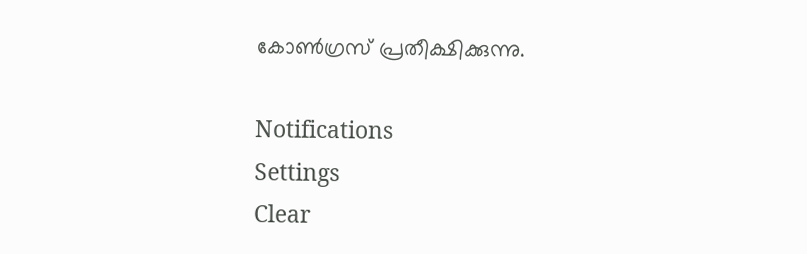കോണ്‍ഗ്രസ് പ്രതീക്ഷിക്കുന്നു.

Notifications
Settings
Clear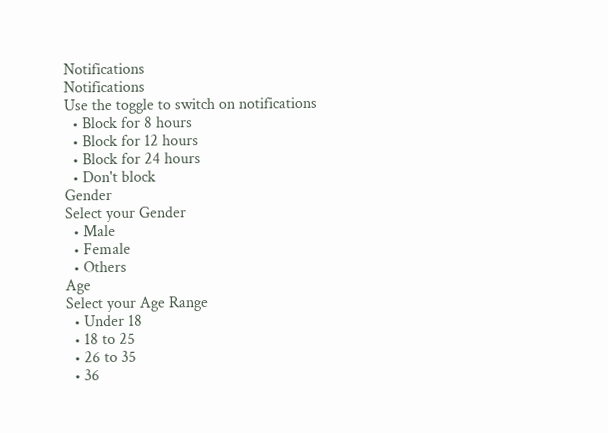Notifications
Notifications
Use the toggle to switch on notifications
  • Block for 8 hours
  • Block for 12 hours
  • Block for 24 hours
  • Don't block
Gender
Select your Gender
  • Male
  • Female
  • Others
Age
Select your Age Range
  • Under 18
  • 18 to 25
  • 26 to 35
  • 36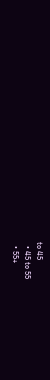to 45
  • 45 to 55
  • 55+